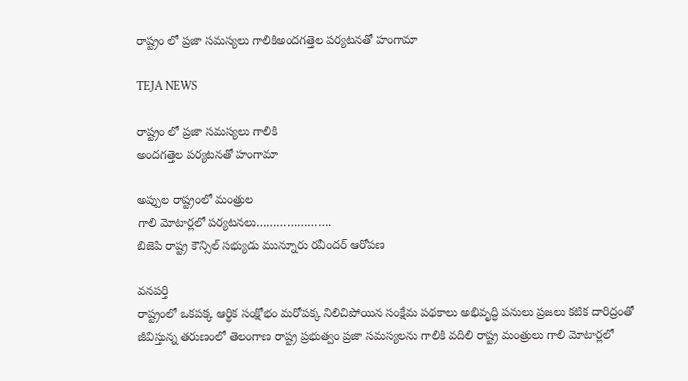రాష్ట్రం లో ప్రజా సమస్యలు గాలికిఅందగత్తెల పర్యటనతో హంగామా

TEJA NEWS

రాష్ట్రం లో ప్రజా సమస్యలు గాలికి
అందగత్తెల పర్యటనతో హంగామా

అప్పుల రాష్ట్రంలో మంత్రుల
గాలి మోటార్లలో పర్యటనలు………………….
బిజెపి రాష్ట్ర కౌన్సిల్ సభ్యుడు మున్నూరు రవీందర్ ఆరోపణ

వనపర్తి
రాష్ట్రంలో ఒకపక్క ఆర్థిక సంక్షోభం మరోపక్క నిలిచిపోయిన సంక్షేమ పథకాలు అభివృద్ధి పనులు ప్రజలు కటిక దారిద్రంతో జీవిస్తున్న తరుణంలో తెలంగాణ రాష్ట్ర ప్రభుత్వం ప్రజా సమస్యలను గాలికి వదిలి రాష్ట్ర మంత్రులు గాలి మోటార్లలో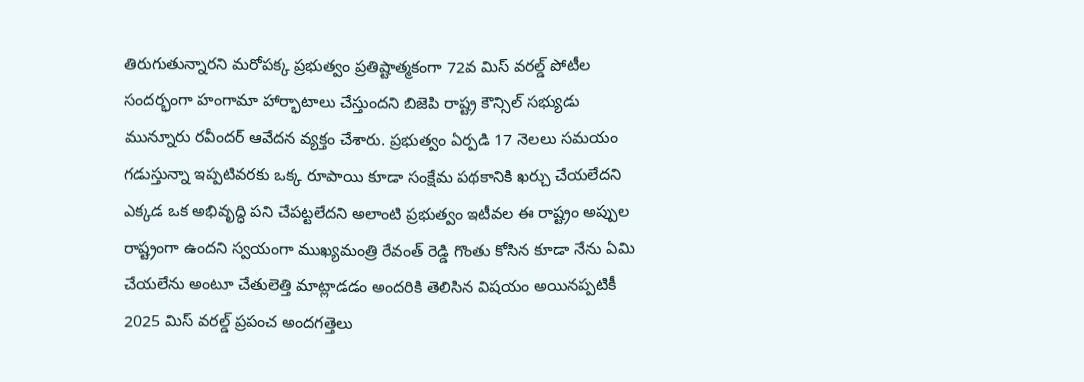తిరుగుతున్నారని మరోపక్క ప్రభుత్వం ప్రతిష్టాత్మకంగా 72వ మిస్ వరల్డ్ పోటీల సందర్భంగా హంగామా హార్భాటాలు చేస్తుందని బిజెపి రాష్ట్ర కౌన్సిల్ సభ్యుడు మున్నూరు రవీందర్ ఆవేదన వ్యక్తం చేశారు. ప్రభుత్వం ఏర్పడి 17 నెలలు సమయం గడుస్తున్నా ఇప్పటివరకు ఒక్క రూపాయి కూడా సంక్షేమ పథకానికి ఖర్చు చేయలేదని ఎక్కడ ఒక అభివృద్ధి పని చేపట్టలేదని అలాంటి ప్రభుత్వం ఇటీవల ఈ రాష్ట్రం అప్పుల రాష్ట్రంగా ఉందని స్వయంగా ముఖ్యమంత్రి రేవంత్ రెడ్డి గొంతు కోసిన కూడా నేను ఏమి చేయలేను అంటూ చేతులెత్తి మాట్లాడడం అందరికి తెలిసిన విషయం అయినప్పటికీ 2025 మిస్ వరల్డ్ ప్రపంచ అందగత్తెలు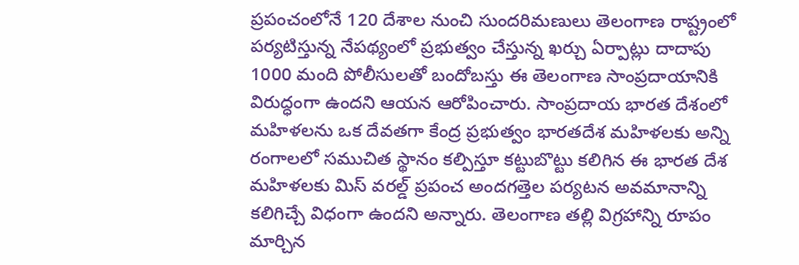ప్రపంచంలోనే 120 దేశాల నుంచి సుందరిమణులు తెలంగాణ రాష్ట్రంలో పర్యటిస్తున్న నేపథ్యంలో ప్రభుత్వం చేస్తున్న ఖర్చు ఏర్పాట్లు దాదాపు 1000 మంది పోలీసులతో బందోబస్తు ఈ తెలంగాణ సాంప్రదాయానికి విరుద్ధంగా ఉందని ఆయన ఆరోపించారు. సాంప్రదాయ భారత దేశంలో మహిళలను ఒక దేవతగా కేంద్ర ప్రభుత్వం భారతదేశ మహిళలకు అన్ని రంగాలలో సముచిత స్థానం కల్పిస్తూ కట్టుబొట్టు కలిగిన ఈ భారత దేశ మహిళలకు మిస్ వరల్డ్ ప్రపంచ అందగత్తెల పర్యటన అవమానాన్ని కలిగిచ్చే విధంగా ఉందని అన్నారు. తెలంగాణ తల్లి విగ్రహాన్ని రూపం మార్చిన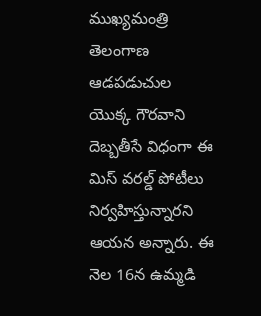ముఖ్యమంత్రి తెలంగాణ ఆడపడుచుల యొక్క గౌరవాని దెబ్బతీసే విధంగా ఈ మిస్ వరల్డ్ పోటీలు నిర్వహిస్తున్నారని ఆయన అన్నారు. ఈ నెల 16న ఉమ్మడి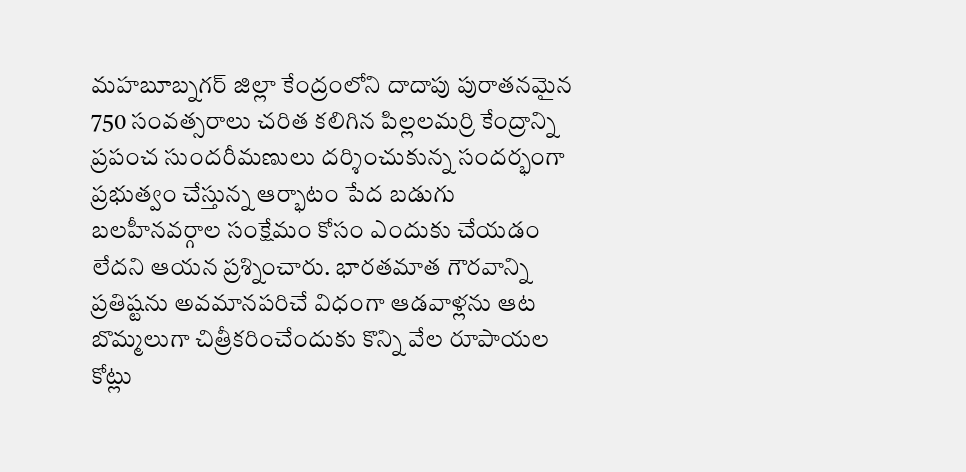మహబూబ్నగర్ జిల్లా కేంద్రంలోని దాదాపు పురాతనమైన 750 సంవత్సరాలు చరిత కలిగిన పిల్లలమర్రి కేంద్రాన్ని ప్రపంచ సుందరీమణులు దర్శించుకున్న సందర్భంగా ప్రభుత్వం చేస్తున్న ఆర్భాటం పేద బడుగు బలహీనవర్గాల సంక్షేమం కోసం ఎందుకు చేయడం లేదని ఆయన ప్రశ్నించారు. భారతమాత గౌరవాన్ని ప్రతిష్టను అవమానపరిచే విధంగా ఆడవాళ్లను ఆట బొమ్మలుగా చిత్రీకరించేందుకు కొన్ని వేల రూపాయల కోట్లు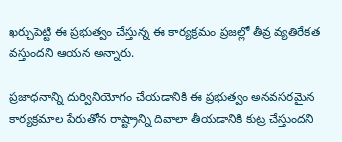ఖర్చుపెట్టి ఈ ప్రభుత్వం చేస్తున్న ఈ కార్యక్రమం ప్రజల్లో తీవ్ర వ్యతిరేకత వస్తుందని ఆయన అన్నారు.

ప్రజాధనాన్ని దుర్వినియోగం చేయడానికి ఈ ప్రభుత్వం అనవసరమైన కార్యక్రమాల పేరుతోన రాష్ట్రాన్ని దివాలా తీయడానికి కుట్ర చేస్తుందని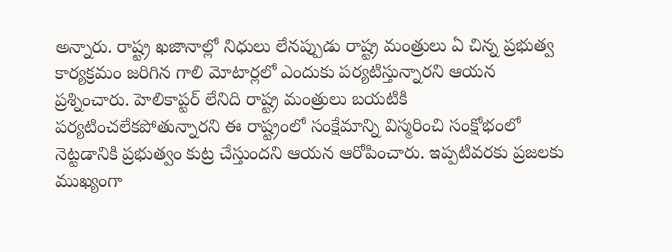అన్నారు. రాష్ట్ర ఖజానాల్లో నిధులు లేనప్పుడు రాష్ట్ర మంత్రులు ఏ చిన్న ప్రభుత్వ కార్యక్రమం జరిగిన గాలి మోటార్లలో ఎందుకు పర్యటిస్తున్నారని ఆయన ప్రశ్నించారు. హెలికాప్టర్ లేనిది రాష్ట్ర మంత్రులు బయటికి పర్యటించలేకపోతున్నారని ఈ రాష్ట్రంలో సంక్షేమాన్ని విస్మరించి సంక్షోభంలో నెట్టడానికి ప్రభుత్వం కుట్ర చేస్తుందని ఆయన ఆరోపించారు. ఇప్పటివరకు ప్రజలకు ముఖ్యంగా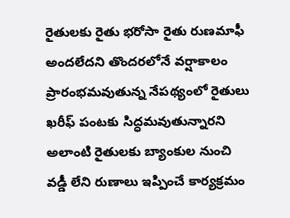రైతులకు రైతు భరోసా రైతు రుణమాఫీ అందలేదని తొందరలోనే వర్షాకాలం ప్రారంభమవుతున్న నేపథ్యంలో రైతులు ఖరీఫ్ పంటకు సిద్ధమవుతున్నారని అలాంటి రైతులకు బ్యాంకుల నుంచి వడ్డీ లేని రుణాలు ఇప్పించే కార్యక్రమం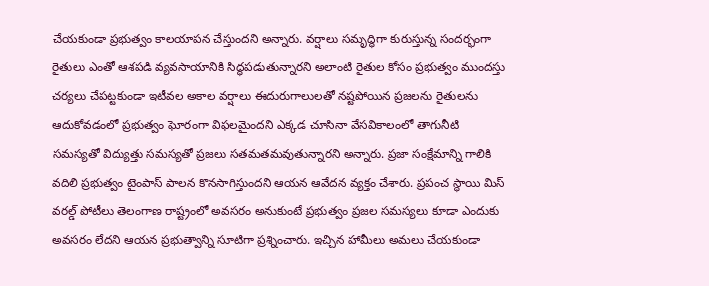చేయకుండా ప్రభుత్వం కాలయాపన చేస్తుందని అన్నారు. వర్షాలు సమృద్ధిగా కురుస్తున్న సందర్భంగా రైతులు ఎంతో ఆశపడి వ్యవసాయానికి సిద్ధపడుతున్నారని అలాంటి రైతుల కోసం ప్రభుత్వం ముందస్తు చర్యలు చేపట్టకుండా ఇటీవల అకాల వర్షాలు ఈదురుగాలులతో నష్టపోయిన ప్రజలను రైతులను ఆదుకోవడంలో ప్రభుత్వం ఘోరంగా విఫలమైందని ఎక్కడ చూసినా వేసవికాలంలో తాగునీటి సమస్యతో విద్యుత్తు సమస్యతో ప్రజలు సతమతమవుతున్నారని అన్నారు. ప్రజా సంక్షేమాన్ని గాలికి వదిలి ప్రభుత్వం టైంపాస్ పాలన కొనసాగిస్తుందని ఆయన ఆవేదన వ్యక్తం చేశారు. ప్రపంచ స్థాయి మిస్ వరల్డ్ పోటీలు తెలంగాణ రాష్ట్రంలో అవసరం అనుకుంటే ప్రభుత్వం ప్రజల సమస్యలు కూడా ఎందుకు అవసరం లేదని ఆయన ప్రభుత్వాన్ని సూటిగా ప్రశ్నించారు. ఇచ్చిన హామీలు అమలు చేయకుండా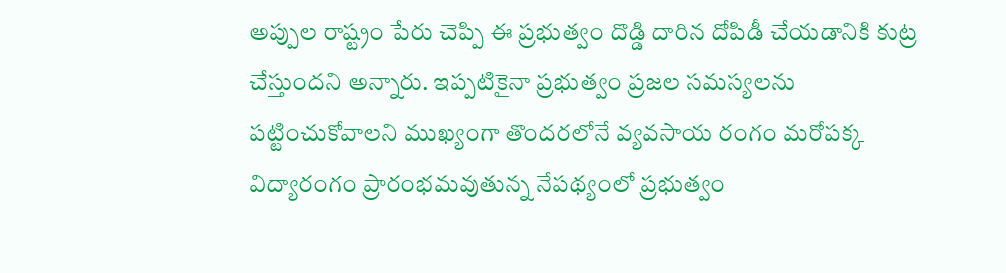అప్పుల రాష్ట్రం పేరు చెప్పి ఈ ప్రభుత్వం దొడ్డి దారిన దోపిడీ చేయడానికి కుట్ర చేస్తుందని అన్నారు. ఇప్పటికైనా ప్రభుత్వం ప్రజల సమస్యలను పట్టించుకోవాలని ముఖ్యంగా తొందరలోనే వ్యవసాయ రంగం మరోపక్క విద్యారంగం ప్రారంభమవుతున్న నేపథ్యంలో ప్రభుత్వం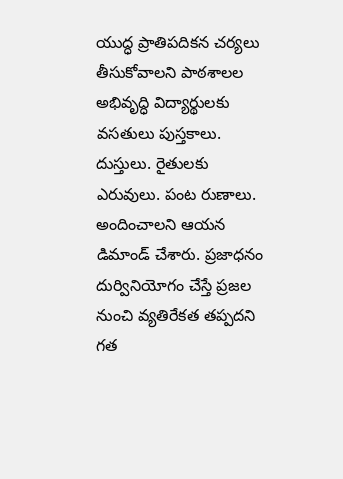యుద్ధ ప్రాతిపదికన చర్యలు తీసుకోవాలని పాఠశాలల అభివృద్ధి విద్యార్థులకు వసతులు పుస్తకాలు. దుస్తులు. రైతులకు ఎరువులు. పంట రుణాలు. అందించాలని ఆయన డిమాండ్ చేశారు. ప్రజాధనం దుర్వినియోగం చేస్తే ప్రజల నుంచి వ్యతిరేకత తప్పదని గత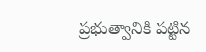ప్రభుత్వానికి పట్టిన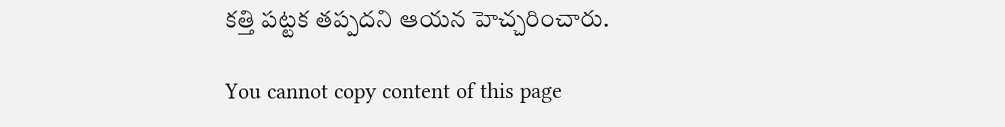కత్తి పట్టక తప్పదని ఆయన హెచ్చరించారు.

You cannot copy content of this page